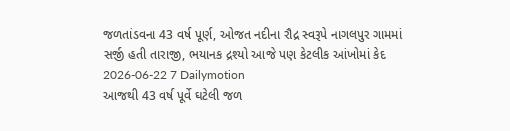જળતાંડવના 43 વર્ષ પૂર્ણ, ઓજત નદીના રૌદ્ર સ્વરૂપે નાગલપુર ગામમાં સર્જી હતી તારાજી, ભયાનક દ્રશ્યો આજે પણ કેટલીક આંખોમાં કેદ
2026-06-22 7 Dailymotion
આજથી 43 વર્ષ પૂર્વે ઘટેલી જળ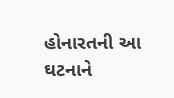હોનારતની આ ઘટનાને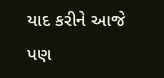યાદ કરીને આજે પણ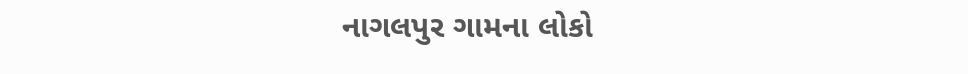નાગલપુર ગામના લોકો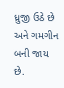ધ્રુજી ઉઠે છે અને ગમગીન બની જાય છે.